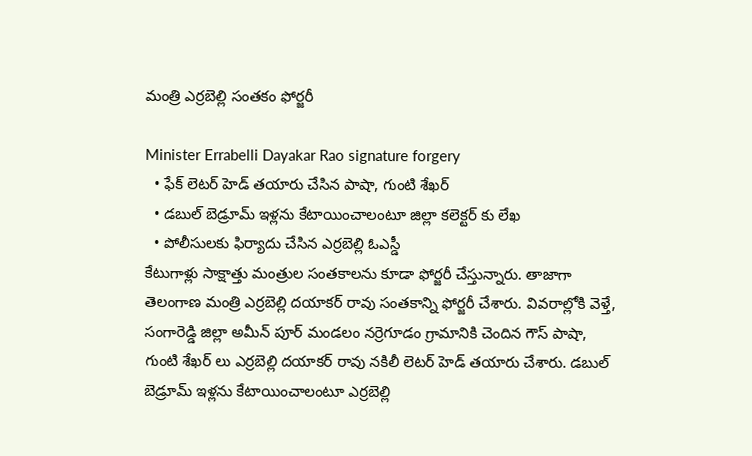మంత్రి ఎర్రబెల్లి సంతకం ఫోర్జరీ

Minister Errabelli Dayakar Rao signature forgery
  • ఫేక్ లెటర్ హెడ్ తయారు చేసిన పాషా, గుంటి శేఖర్
  • డబుల్ బెడ్రూమ్ ఇళ్లను కేటాయించాలంటూ జిల్లా కలెక్టర్ కు లేఖ
  • పోలీసులకు ఫిర్యాదు చేసిన ఎర్రబెల్లి ఓఎస్డీ
కేటుగాళ్లు సాక్షాత్తు మంత్రుల సంతకాలను కూడా ఫోర్జరీ చేస్తున్నారు. తాజాగా తెలంగాణ మంత్రి ఎర్రబెల్లి దయాకర్ రావు సంతకాన్ని ఫోర్జరీ చేశారు. వివరాల్లోకి వెళ్తే, సంగారెడ్డి జిల్లా అమీన్ పూర్ మండలం నర్రెగూడం గ్రామానికి చెందిన గౌస్ పాషా, గుంటి శేఖర్ లు ఎర్రబెల్లి దయాకర్ రావు నకిలీ లెటర్ హెడ్ తయారు చేశారు. డబుల్ బెడ్రూమ్ ఇళ్లను కేటాయించాలంటూ ఎర్రబెల్లి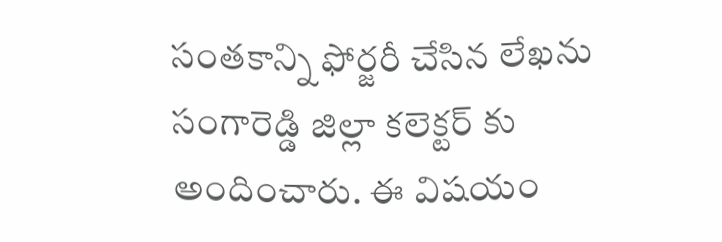సంతకాన్ని ఫోర్జరీ చేసిన లేఖను సంగారెడ్డి జిల్లా కలెక్టర్ కు అందించారు. ఈ విషయం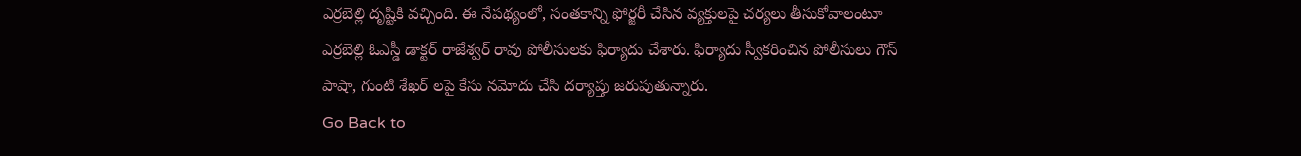ఎర్రబెల్లి దృష్టికి వచ్చింది. ఈ నేపథ్యంలో, సంతకాన్ని ఫోర్జరీ చేసిన వ్యక్తులపై చర్యలు తీసుకోవాలంటూ ఎర్రబెల్లి ఓఎస్డీ డాక్టర్ రాజేశ్వర్ రావు పోలీసులకు ఫిర్యాదు చేశారు. ఫిర్యాదు స్వీకరించిన పోలీసులు గౌస్ పాషా, గుంటి శేఖర్ లపై కేసు నమోదు చేసి దర్యాప్తు జరుపుతున్నారు.
Go Back to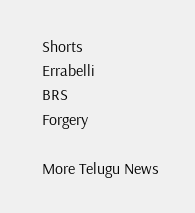Shorts
Errabelli
BRS
Forgery

More Telugu News